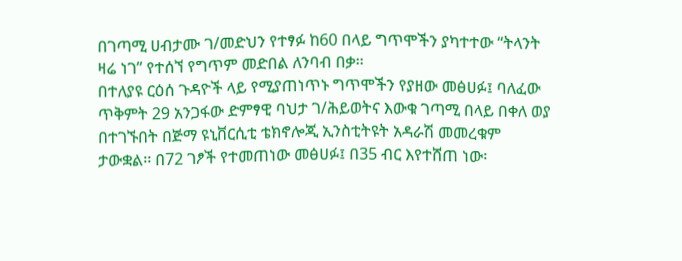በገጣሚ ሀብታሙ ገ/መድህን የተፃፉ ከ60 በላይ ግጥሞችን ያካተተው “ትላንት ዛሬ ነገ” የተሰኘ የግጥም መድበል ለንባብ በቃ፡፡
በተለያዩ ርዕሰ ጉዳዮች ላይ የሚያጠነጥኑ ግጥሞችን የያዘው መፅሀፉ፤ ባለፈው ጥቅምት 29 አንጋፋው ድምፃዊ ባህታ ገ/ሕይወትና እውቁ ገጣሚ በላይ በቀለ ወያ በተገኙበት በጅማ ዩኒቨርሲቲ ቴክኖሎጂ ኢንስቲትዩት አዳራሽ መመረቁም ታውቋል፡፡ በ72 ገፆች የተመጠነው መፅሀፉ፤ በ35 ብር እየተሸጠ ነው፡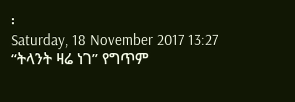፡
Saturday, 18 November 2017 13:27
“ትላንት ዛሬ ነገ” የግጥም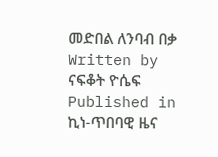መድበል ለንባብ በቃ
Written by ናፍቆት ዮሴፍ
Published in
ኪነ-ጥበባዊ ዜና